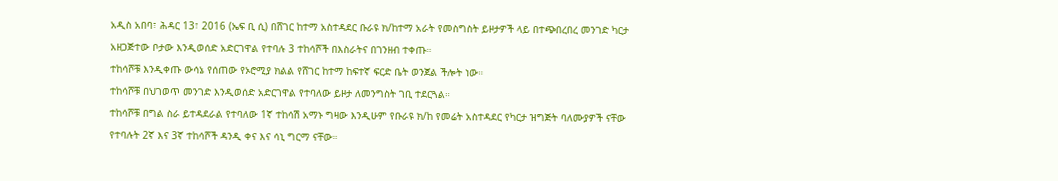አዲስ አበባ፣ ሕዳር 13፣ 2016 (ኤፍ ቢ ሲ) በሸገር ከተማ አስተዳደር ቡራዩ ክ/ከተማ አራት የመስግስት ይዞታዎች ላይ በተጭበረበረ መንገድ ካርታ አዘጋጅተው ቦታው እንዲወሰድ አድርገዋል የተባሉ 3 ተከሳሾች በእስራትና በገንዘብ ተቀጡ።
ተከሳሾቹ እንዲቀጡ ውሳኔ የሰጠው የኦሮሚያ ክልል የሸገር ከተማ ከፍተኛ ፍርድ ቤት ወንጀል ችሎት ነው።
ተከሳሾቹ በህገወጥ መንገድ እንዲወሰድ አድርገዋል የተባለው ይዞታ ለመንግስት ገቢ ተደርጓል።
ተከሳሾቹ በግል ስራ ይተዳደራል የተባለው 1ኛ ተከሳሽ አማኑ ግዛው እንዲሁም የቡራዩ ክ/ከ የመሬት አስተዳደር የካርታ ዝግጅት ባለሙያዎች ናቸው የተባሉት 2ኛ እና 3ኛ ተከሳሾች ዳንዲ ቀና እና ሳኒ ግርማ ናቸው።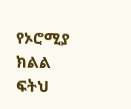የኦሮሚያ ክልል ፍትህ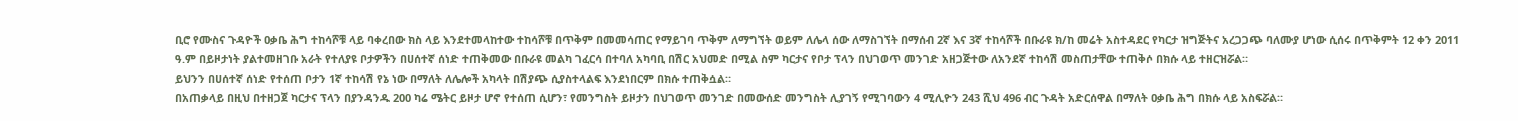ቢሮ የሙስና ጉዳዮች ዐቃቤ ሕግ ተከሳሾቹ ላይ ባቀረበው ክስ ላይ እንደተመላከተው ተከሳሾቹ በጥቅም በመመሳጠር የማይገባ ጥቅም ለማግኘት ወይም ለሌላ ሰው ለማስገኘት በማሰብ 2ኛ እና 3ኛ ተከሳሾች በቡራዩ ክ/ከ መሬት አስተዳደር የካርታ ዝግጅትና አረጋጋጭ ባለሙያ ሆነው ሲሰሩ በጥቅምት 12 ቀን 2011 ዓ.ም በይዞታነት ያልተመዘገቡ አራት የተለያዩ ቦታዎችን በሀሰተኛ ሰነድ ተጠቅመው በቡራዩ መልካ ገፈርሳ በተባለ አካባቢ በሽር አህመድ በሚል ስም ካርታና የቦታ ፕላን በህገወጥ መንገድ አዘጋጅተው ለአንደኛ ተከሳሽ መስጠታቸው ተጠቅሶ በክሱ ላይ ተዘርዝሯል።
ይህንን በሀሰተኛ ሰነድ የተሰጠ ቦታን 1ኛ ተከሳሽ የኔ ነው በማለት ለሌሎች አካላት በሽያጭ ሲያስተላልፍ እንደነበርም በክሱ ተጠቅሷል።
በአጠቃላይ በዚህ በተዘጋጀ ካርታና ፕላን በያንዳንዱ 200 ካሬ ሜትር ይዞታ ሆኖ የተሰጠ ሲሆን፣ የመንግስት ይዞታን በህገወጥ መንገድ በመውሰድ መንግስት ሊያገኝ የሚገባውን 4 ሚሊዮን 243 ሺህ 496 ብር ጉዳት አድርሰዋል በማለት ዐቃቤ ሕግ በክሱ ላይ አስፍሯል።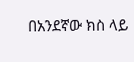በአንደኛው ክስ ላይ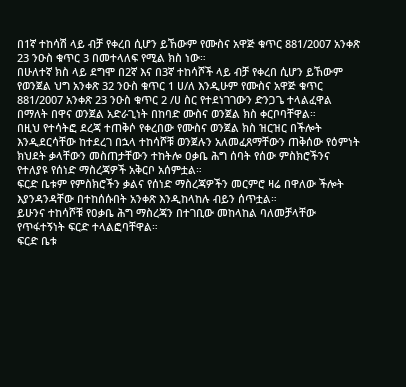በ1ኛ ተከሳሽ ላይ ብቻ የቀረበ ሲሆን ይኸውም የሙስና አዋጅ ቁጥር 881/2007 አንቀጽ 23 ንዑስ ቁጥር 3 በመተላለፍ የሚል ክስ ነው።
በሁለተኛ ክስ ላይ ደግሞ በ2ኛ እና በ3ኛ ተከሳሾች ላይ ብቻ የቀረበ ሲሆን ይኸውም የወንጀል ህግ አንቀጽ 32 ንዑስ ቁጥር 1 ሀ/ለ እንዲሁም የሙስና አዋጅ ቁጥር 881/2007 አንቀጽ 23 ንዑስ ቁጥር 2 /ሀ ስር የተደነገገውን ድንጋጌ ተላልፈዋል በማለት በዋና ወንጀል አድራጊነት በከባድ ሙስና ወንጀል ክስ ቀርቦባቸዋል።
በዚህ የተሳትፎ ደረጃ ተጠቅሶ የቀረበው የሙስና ወንጀል ክስ ዝርዝር በችሎት እንዲደርሳቸው ከተደረገ በኋላ ተከሳሾቹ ወንጀሉን አለመፈጸማቸውን ጠቅሰው የዕምነት ክህደት ቃላቸውን መስጠታቸውን ተከትሎ ዐቃቤ ሕግ ሰባት የሰው ምስክሮችንና የተለያዩ የሰነድ ማስረጃዎች አቅርቦ አሰምቷል።
ፍርድ ቤቱም የምስክሮችን ቃልና የሰነድ ማስረጃዎችን መርምሮ ዛሬ በዋለው ችሎት እያንዳንዳቸው በተከሰሱበት አንቀጽ እንዲከላከሉ ብይን ሰጥቷል።
ይሁንና ተከሳሾቹ የዐቃቤ ሕግ ማስረጃን በተገቢው መከላከል ባለመቻላቸው የጥፋተኝነት ፍርድ ተላልፎባቸዋል።
ፍርድ ቤቱ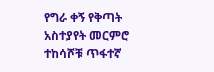የግራ ቀኝ የቅጣት አስተያየት መርምሮ ተከሳሾቹ ጥፋተኛ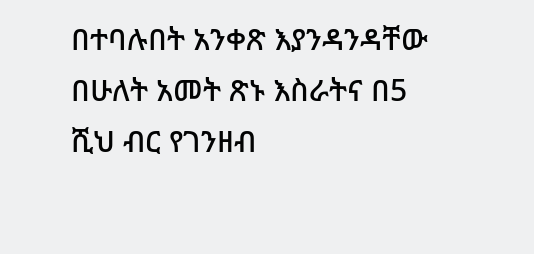በተባሉበት አንቀጽ እያንዳንዳቸው በሁለት አመት ጽኑ እስራትና በ5 ሺህ ብር የገንዘብ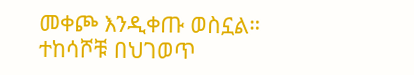መቀጮ እንዲቀጡ ወስኗል።
ተከሳሾቹ በህገወጥ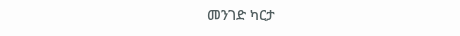መንገድ ካርታ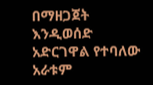በማዘጋጀት እንዲወሰድ አድርገዋል የተባለው አራቱም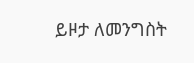ይዞታ ለመንግስት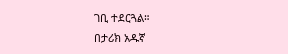ገቢ ተደርጓል።
በታሪክ አዱኛ